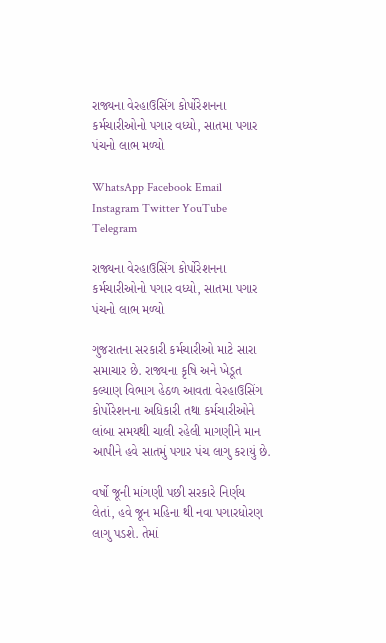રાજ્યના વેરહાઉસિંગ કોર્પોરેશનના કર્મચારીઓનો પગાર વધ્યો, સાતમા પગાર પંચનો લાભ મળ્યો

WhatsApp Facebook Email Instagram Twitter YouTube Telegram

રાજ્યના વેરહાઉસિંગ કોર્પોરેશનના કર્મચારીઓનો પગાર વધ્યો, સાતમા પગાર પંચનો લાભ મળ્યો

ગુજરાતના સરકારી કર્મચારીઓ માટે સારા સમાચાર છે. રાજ્યના કૃષિ અને ખેડૂત કલ્યાણ વિભાગ હેઠળ આવતા વેરહાઉસિંગ કોર્પોરેશનના અધિકારી તથા કર્મચારીઓને લાંબા સમયથી ચાલી રહેલી માગણીને માન આપીને હવે સાતમું પગાર પંચ લાગુ કરાયું છે.

વર્ષો જૂની માંગણી પછી સરકારે નિર્ણય લેતાં, હવે જૂન મહિના થી નવા પગારધોરણ લાગુ પડશે. તેમાં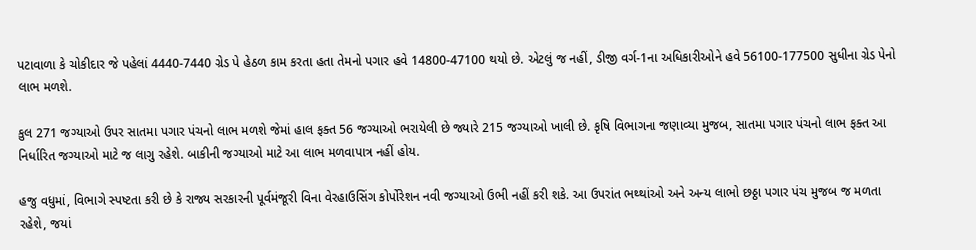પટાવાળા કે ચોકીદાર જે પહેલાં 4440-7440 ગ્રેડ પે હેઠળ કામ કરતા હતા તેમનો પગાર હવે 14800-47100 થયો છે. એટલું જ નહીં, ડીજી વર્ગ-1ના અધિકારીઓને હવે 56100-177500 સુધીના ગ્રેડ પેનો લાભ મળશે.

કુલ 271 જગ્યાઓ ઉપર સાતમા પગાર પંચનો લાભ મળશે જેમાં હાલ ફક્ત 56 જગ્યાઓ ભરાયેલી છે જ્યારે 215 જગ્યાઓ ખાલી છે. કૃષિ વિભાગના જણાવ્યા મુજબ, સાતમા પગાર પંચનો લાભ ફક્ત આ નિર્ધારિત જગ્યાઓ માટે જ લાગુ રહેશે. બાકીની જગ્યાઓ માટે આ લાભ મળવાપાત્ર નહીં હોય.

હજુ વધુમાં, વિભાગે સ્પષ્ટતા કરી છે કે રાજ્ય સરકારની પૂર્વમંજૂરી વિના વેરહાઉસિંગ કોર્પોરેશન નવી જગ્યાઓ ઉભી નહીં કરી શકે. આ ઉપરાંત ભથ્થાંઓ અને અન્ય લાભો છઠ્ઠા પગાર પંચ મુજબ જ મળતા રહેશે, જયાં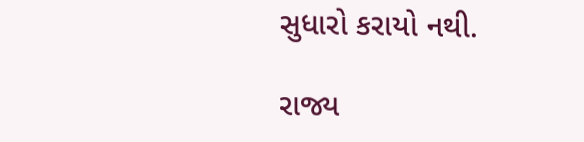સુધારો કરાયો નથી.

રાજ્ય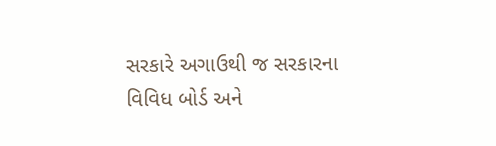સરકારે અગાઉથી જ સરકારના વિવિધ બોર્ડ અને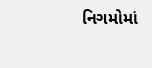નિગમોમાં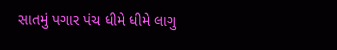સાતમું પગાર પંચ ધીમે ધીમે લાગુ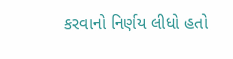કરવાનો નિર્ણય લીધો હતો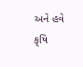અને હવે કૃષિ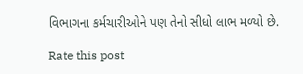વિભાગના કર્મચારીઓને પણ તેનો સીધો લાભ મળ્યો છે.

Rate this post